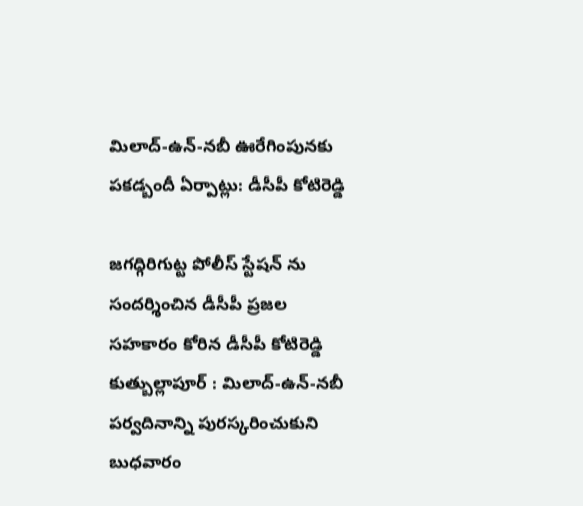మిలాద్‌-ఉన్‌-నబీ ఊరేగింపునకు పకడ్బందీ ఏర్పాట్లు: డీసీపీ కోటిరెడ్డి

జగద్గిరిగుట్ట పోలీస్ స్టేషన్ ను సందర్శించిన డీసీపీ ప్రజల సహకారం కోరిన డీసీపీ కోటిరెడ్డి కుత్బుల్లాపూర్ : మిలాద్‌-ఉన్‌-నబీ పర్వదినాన్ని పురస్కరించుకుని బుధవారం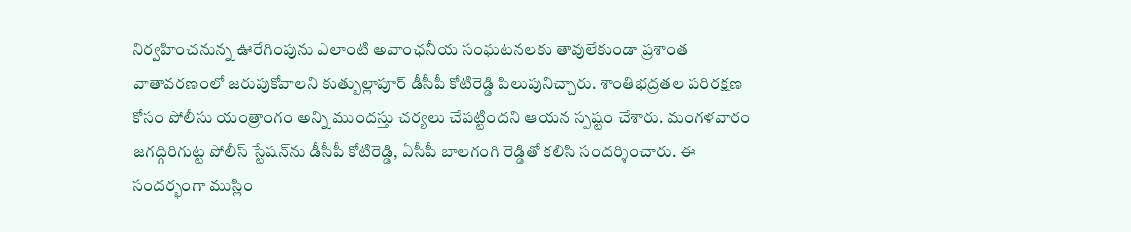నిర్వహించనున్న ఊరేగింపును ఎలాంటి అవాంఛనీయ సంఘటనలకు తావులేకుండా ప్రశాంత వాతావరణంలో జరుపుకోవాలని కుత్బుల్లాపూర్ డీసీపీ కోటిరెడ్డి పిలుపునిచ్చారు. శాంతిభద్రతల పరిరక్షణ కోసం పోలీసు యంత్రాంగం అన్ని ముందస్తు చర్యలు చేపట్టిందని ఆయన స్పష్టం చేశారు. మంగళవారం జగద్గిరిగుట్ట పోలీస్ స్టేషన్‌ను డీసీపీ కోటిరెడ్డి, ఏసీపీ బాలగంగి రెడ్డితో కలిసి సందర్శించారు. ఈ సందర్భంగా ముస్లిం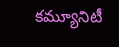కమ్యూనిటీ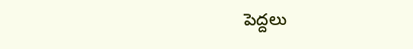పెద్దలు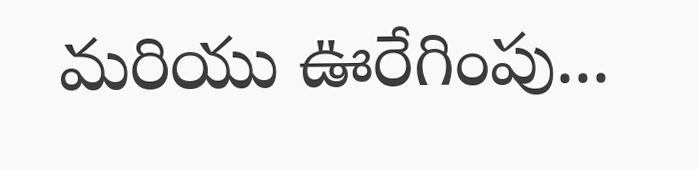మరియు ఊరేగింపు...